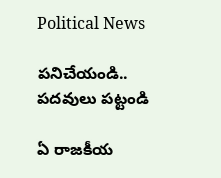Political News

ప‌నిచేయండి.. ప‌ద‌వులు ప‌ట్టండి

ఏ రాజ‌కీయ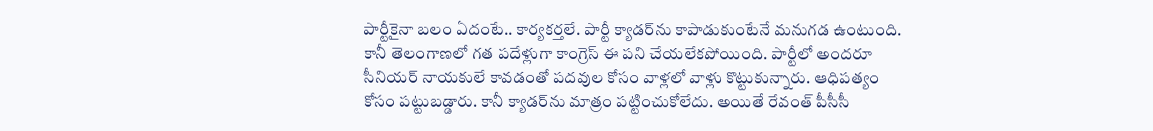పార్టీకైనా బ‌లం ఏదంటే.. కార్య‌క‌ర్త‌లే. పార్టీ క్యాడ‌ర్‌ను కాపాడుకుంటేనే మ‌నుగ‌డ ఉంటుంది. కానీ తెలంగాణ‌లో గ‌త ప‌దేళ్లుగా కాంగ్రెస్ ఈ ప‌ని చేయ‌లేక‌పోయింది. పార్టీలో అంద‌రూ సీనియ‌ర్ నాయ‌కులే కావ‌డంతో ప‌ద‌వుల కోసం వాళ్ల‌లో వాళ్లు కొట్టుకున్నారు. ఆధిప‌త్యం కోసం ప‌ట్టుబ‌డ్డారు. కానీ క్యాడ‌ర్‌ను మాత్రం ప‌ట్టించుకోలేదు. అయితే రేవంత్ పీసీసీ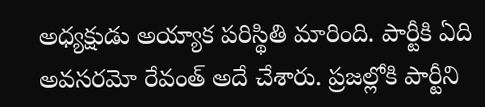అధ్య‌క్షుడు అయ్యాక ప‌రిస్థితి మారింది. పార్టీకి ఏది అవ‌స‌ర‌మో రేవంత్ అదే చేశారు. ప్ర‌జ‌ల్లోకి పార్టీని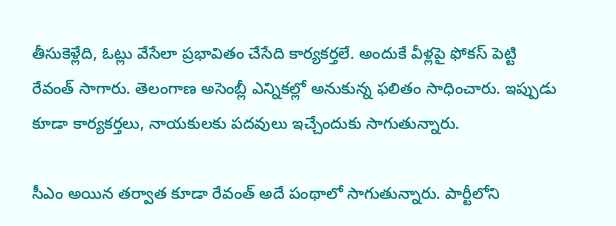తీసుకెళ్లేది, ఓట్లు వేసేలా ప్ర‌భావితం చేసేది కార్య‌క‌ర్త‌లే. అందుకే వీళ్ల‌పై ఫోక‌స్ పెట్టి రేవంత్ సాగారు. తెలంగాణ అసెంబ్లీ ఎన్నిక‌ల్లో అనుకున్న ఫలితం సాధించారు. ఇప్పుడు కూడా కార్య‌క‌ర్త‌లు, నాయ‌కుల‌కు ప‌ద‌వులు ఇచ్చేందుకు సాగుతున్నారు.

సీఎం అయిన త‌ర్వాత కూడా రేవంత్ అదే పంథాలో సాగుతున్నారు. పార్టీలోని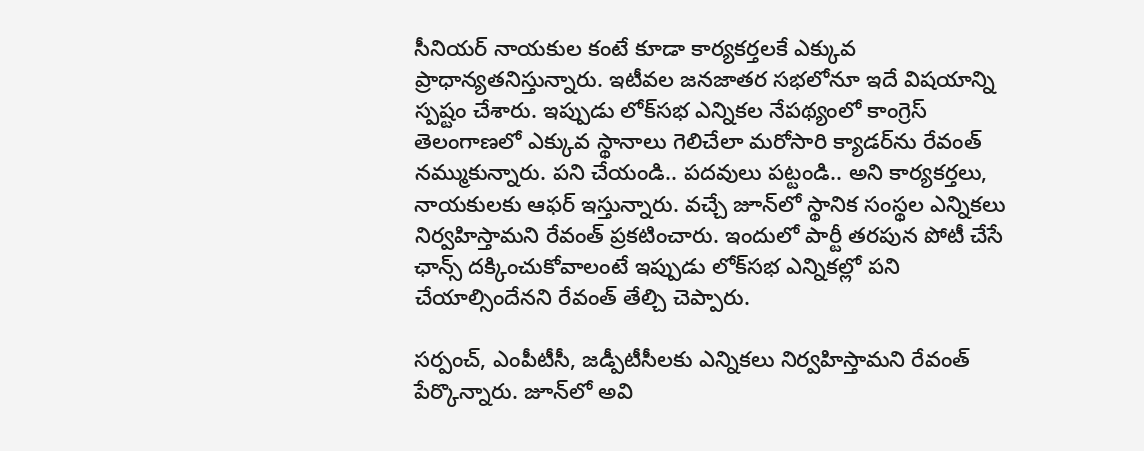సీనియ‌ర్ నాయ‌కుల కంటే కూడా కార్య‌క‌ర్త‌ల‌కే ఎక్కువ ప్రాధాన్య‌త‌నిస్తున్నారు. ఇటీవ‌ల జ‌న‌జాత‌ర స‌భ‌లోనూ ఇదే విష‌యాన్ని స్ప‌ష్టం చేశారు. ఇప్పుడు లోక్‌స‌భ ఎన్నిక‌ల నేప‌థ్యంలో కాంగ్రెస్ తెలంగాణ‌లో ఎక్కువ స్థానాలు గెలిచేలా మ‌రోసారి క్యాడ‌ర్‌ను రేవంత్ న‌మ్ముకున్నారు. ప‌ని చేయండి.. ప‌ద‌వులు ప‌ట్టండి.. అని కార్య‌క‌ర్త‌లు, నాయ‌కుల‌కు ఆఫ‌ర్ ఇస్తున్నారు. వచ్చే జూన్‌లో స్థానిక సంస్థ‌ల ఎన్నిక‌లు నిర్వ‌హిస్తామ‌ని రేవంత్ ప్ర‌క‌టించారు. ఇందులో పార్టీ త‌ర‌పున పోటీ చేసే ఛాన్స్ ద‌క్కించుకోవాలంటే ఇప్పుడు లోక్‌స‌భ ఎన్నికల్లో ప‌ని చేయాల్సిందేన‌ని రేవంత్ తేల్చి చెప్పారు.

స‌ర్పంచ్‌, ఎంపీటీసీ, జ‌డ్పీటీసీల‌కు ఎన్నిక‌లు నిర్వ‌హిస్తామ‌ని రేవంత్ పేర్కొన్నారు. జూన్‌లో అవి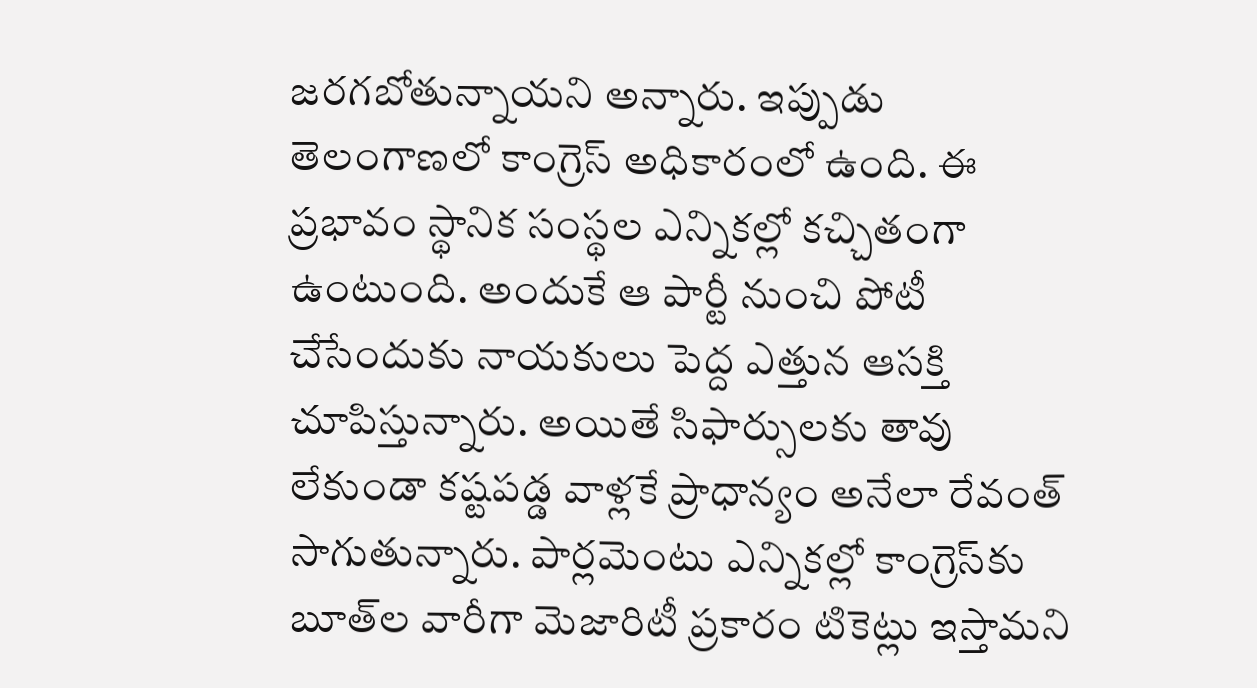జ‌ర‌గ‌బోతున్నాయ‌ని అన్నారు. ఇప్పుడు తెలంగాణ‌లో కాంగ్రెస్ అధికారంలో ఉంది. ఈ ప్ర‌భావం స్థానిక సంస్థ‌ల ఎన్నిక‌ల్లో క‌చ్చితంగా ఉంటుంది. అందుకే ఆ పార్టీ నుంచి పోటీ చేసేందుకు నాయ‌కులు పెద్ద ఎత్తున ఆస‌క్తి చూపిస్తున్నారు. అయితే సిఫార్సులకు తావు లేకుండా క‌ష్ట‌ప‌డ్డ వాళ్ల‌కే ప్రాధాన్యం అనేలా రేవంత్ సాగుతున్నారు. పార్లమెంటు ఎన్నిక‌ల్లో కాంగ్రెస్‌కు బూత్‌ల వారీగా మెజారిటీ ప్ర‌కారం టికెట్లు ఇస్తామ‌ని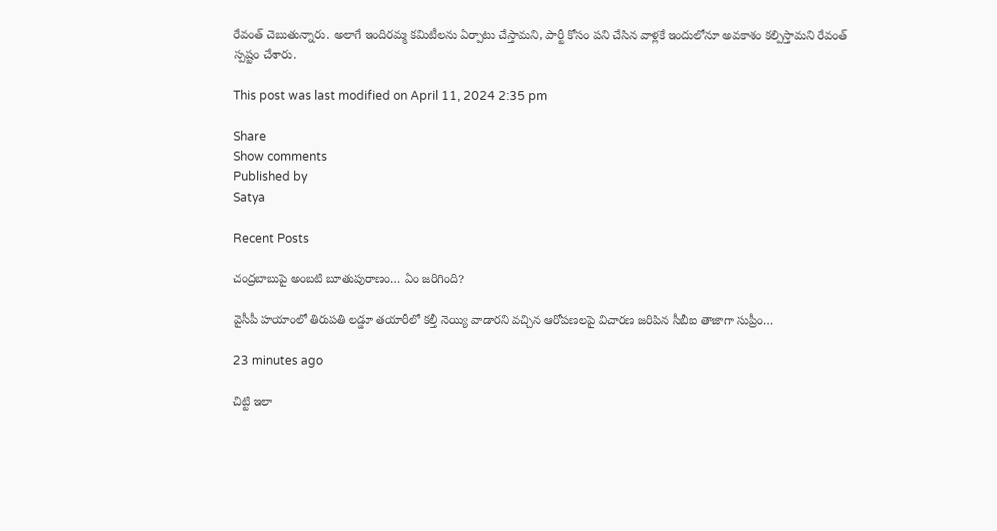రేవంత్ చెబుతున్నారు. అలాగే ఇందిర‌మ్మ క‌మిటీల‌ను ఏర్పాటు చేస్తామ‌ని, పార్టీ కోసం ప‌ని చేసిన వాళ్ల‌కే ఇందులోనూ అవ‌కాశం క‌ల్పిస్తామ‌ని రేవంత్ స్ప‌ష్టం చేశారు.

This post was last modified on April 11, 2024 2:35 pm

Share
Show comments
Published by
Satya

Recent Posts

చంద్రబాబుపై అంబటి బూతుపురాణం… ఏం జరిగింది?

వైసీపీ హయాంలో తిరుపతి లడ్డూ తయారీలో కల్తీ నెయ్యి వాడారని వచ్చిన ఆరోపణలపై విచారణ జరిపిన సీబీఐ తాజాగా సుప్రీం…

23 minutes ago

చిట్టి ఇలా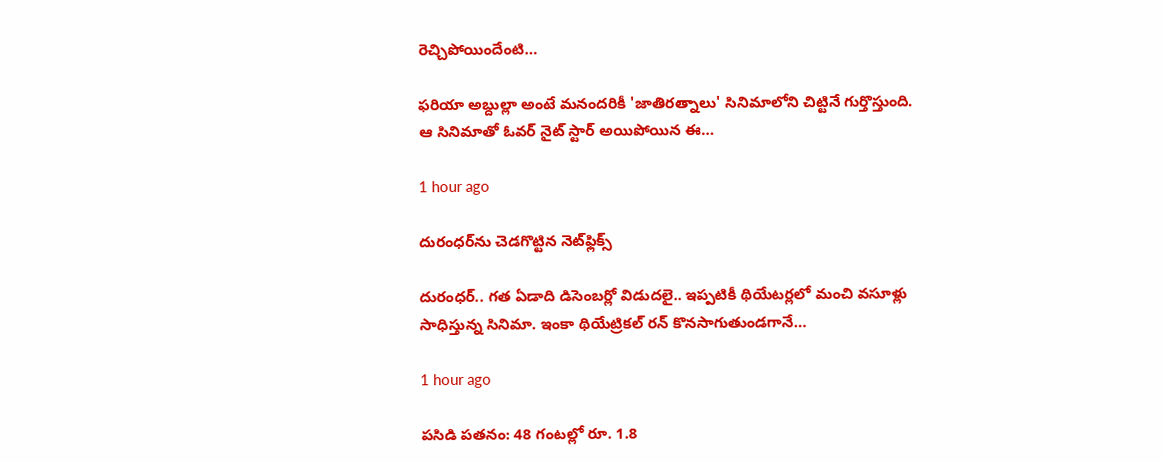రెచ్చిపోయిందేంటి…

ఫరియా అబ్దుల్లా అంటే మనందరికీ 'జాతిరత్నాలు' సినిమాలోని చిట్టినే గుర్తొస్తుంది. ఆ సినిమాతో ఓవర్ నైట్ స్టార్ అయిపోయిన ఈ…

1 hour ago

దురంధర్‌ను చెడగొట్టిన నెట్‌ఫ్లిక్స్

దురంధర్.. గత ఏడాది డిసెంబర్లో విడుదలై.. ఇప్పటికీ థియేటర్లలో మంచి వసూళ్లు సాధిస్తున్న సినిమా. ఇంకా థియేట్రికల్ రన్ కొనసాగుతుండగానే…

1 hour ago

పసిడి పతనం: 48 గంటల్లో రూ. 1.8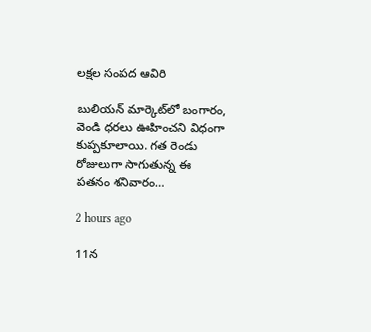లక్షల సంపద ఆవిరి

బులియన్ మార్కెట్‌లో బంగారం, వెండి ధరలు ఊహించని విధంగా కుప్పకూలాయి. గత రెండు రోజులుగా సాగుతున్న ఈ పతనం శనివారం…

2 hours ago

11న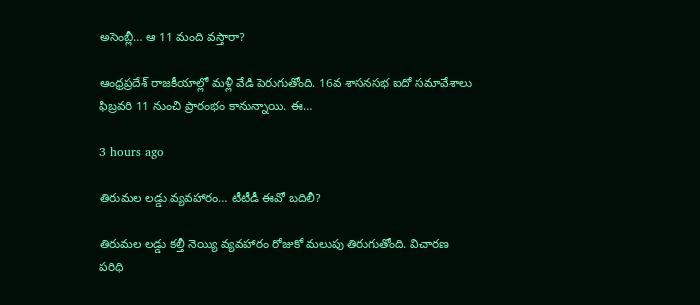అసెంబ్లీ… ఆ 11 మంది వస్తారా?

ఆంధ్రప్రదేశ్ రాజకీయాల్లో మళ్లీ వేడి పెరుగుతోంది. 16వ శాసనసభ ఐదో సమావేశాలు ఫిబ్రవరి 11 నుంచి ప్రారంభం కానున్నాయి. ఈ…

3 hours ago

తిరుమల లడ్డు వ్యవహారం… టీటీడీ ఈవో బదిలీ?

తిరుమల లడ్డు కల్తీ నెయ్యి వ్యవహారం రోజుకో మలుపు తిరుగుతోంది. విచారణ పరిధి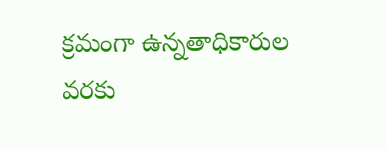క్రమంగా ఉన్నతాధికారుల వరకు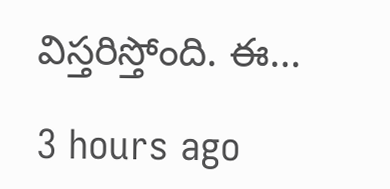విస్తరిస్తోంది. ఈ…

3 hours ago